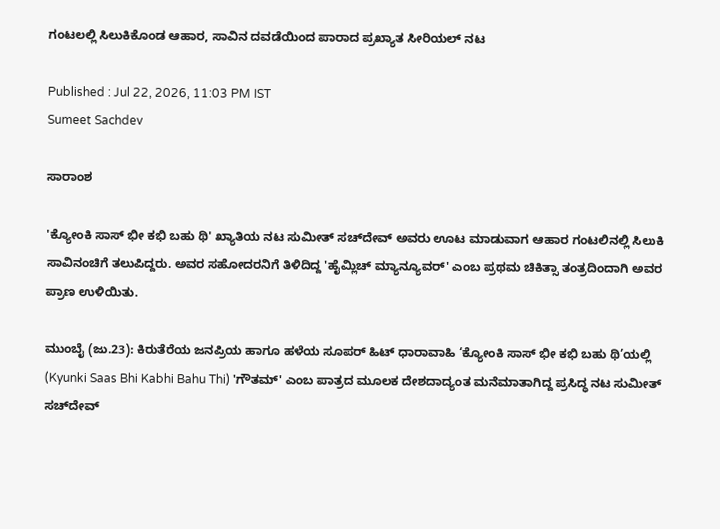ಗಂಟಲಲ್ಲಿ ಸಿಲುಕಿಕೊಂಡ ಆಹಾರ, ಸಾವಿನ ದವಡೆಯಿಂದ ಪಾರಾದ ಪ್ರಖ್ಯಾತ ಸೀರಿಯಲ್‌ ನಟ

Published : Jul 22, 2026, 11:03 PM IST
Sumeet Sachdev

ಸಾರಾಂಶ

'ಕ್ಯೋಂಕಿ ಸಾಸ್ ಭೀ ಕಭಿ ಬಹು ಥಿ' ಖ್ಯಾತಿಯ ನಟ ಸುಮೀತ್ ಸಚ್‌ದೇವ್ ಅವರು ಊಟ ಮಾಡುವಾಗ ಆಹಾರ ಗಂಟಲಿನಲ್ಲಿ ಸಿಲುಕಿ ಸಾವಿನಂಚಿಗೆ ತಲುಪಿದ್ದರು. ಅವರ ಸಹೋದರನಿಗೆ ತಿಳಿದಿದ್ದ 'ಹೈಮ್ಲಿಚ್ ಮ್ಯಾನ್ಯೂವರ್' ಎಂಬ ಪ್ರಥಮ ಚಿಕಿತ್ಸಾ ತಂತ್ರದಿಂದಾಗಿ ಅವರ ಪ್ರಾಣ ಉಳಿಯಿತು.

ಮುಂಬೈ (ಜು.23): ಕಿರುತೆರೆಯ ಜನಪ್ರಿಯ ಹಾಗೂ ಹಳೆಯ ಸೂಪರ್ ಹಿಟ್ ಧಾರಾವಾಹಿ ‘ಕ್ಯೋಂಕಿ ಸಾಸ್ ಭೀ ಕಭಿ ಬಹು ಥಿ’ಯಲ್ಲಿ (Kyunki Saas Bhi Kabhi Bahu Thi) 'ಗೌತಮ್' ಎಂಬ ಪಾತ್ರದ ಮೂಲಕ ದೇಶದಾದ್ಯಂತ ಮನೆಮಾತಾಗಿದ್ದ ಪ್ರಸಿದ್ಧ ನಟ ಸುಮೀತ್ ಸಚ್‌ದೇವ್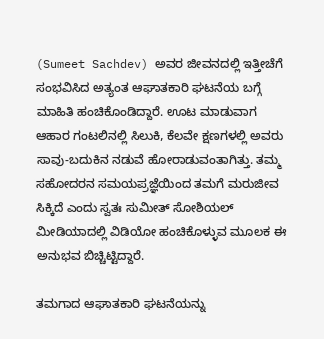(Sumeet Sachdev) ಅವರ ಜೀವನದಲ್ಲಿ ಇತ್ತೀಚೆಗೆ ಸಂಭವಿಸಿದ ಅತ್ಯಂತ ಆಘಾತಕಾರಿ ಘಟನೆಯ ಬಗ್ಗೆ ಮಾಹಿತಿ ಹಂಚಿಕೊಂಡಿದ್ದಾರೆ. ಊಟ ಮಾಡುವಾಗ ಆಹಾರ ಗಂಟಲಿನಲ್ಲಿ ಸಿಲುಕಿ, ಕೆಲವೇ ಕ್ಷಣಗಳಲ್ಲಿ ಅವರು ಸಾವು-ಬದುಕಿನ ನಡುವೆ ಹೋರಾಡುವಂತಾಗಿತ್ತು. ತಮ್ಮ ಸಹೋದರನ ಸಮಯಪ್ರಜ್ಞೆಯಿಂದ ತಮಗೆ ಮರುಜೀವ ಸಿಕ್ಕಿದೆ ಎಂದು ಸ್ವತಃ ಸುಮೀತ್ ಸೋಶಿಯಲ್ ಮೀಡಿಯಾದಲ್ಲಿ ವಿಡಿಯೋ ಹಂಚಿಕೊಳ್ಳುವ ಮೂಲಕ ಈ ಅನುಭವ ಬಿಚ್ಚಿಟ್ಟಿದ್ದಾರೆ.

ತಮಗಾದ ಆಘಾತಕಾರಿ ಘಟನೆಯನ್ನು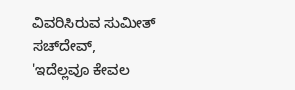ವಿವರಿಸಿರುವ ಸುಮೀತ್ ಸಚ್‌ದೇವ್, 'ಇದೆಲ್ಲವೂ ಕೇವಲ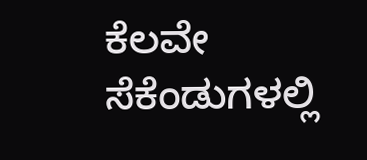ಕೆಲವೇ ಸೆಕೆಂಡುಗಳಲ್ಲಿ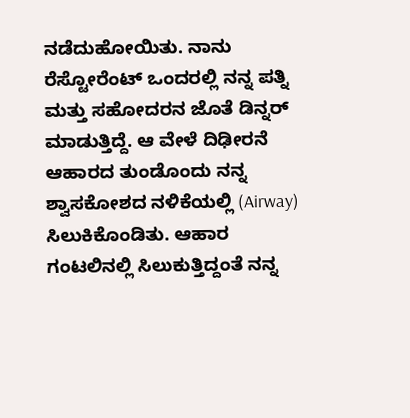ನಡೆದುಹೋಯಿತು. ನಾನು ರೆಸ್ಟೋರೆಂಟ್ ಒಂದರಲ್ಲಿ ನನ್ನ ಪತ್ನಿ ಮತ್ತು ಸಹೋದರನ ಜೊತೆ ಡಿನ್ನರ್ ಮಾಡುತ್ತಿದ್ದೆ. ಆ ವೇಳೆ ದಿಢೀರನೆ ಆಹಾರದ ತುಂಡೊಂದು ನನ್ನ ಶ್ವಾಸಕೋಶದ ನಳಿಕೆಯಲ್ಲಿ (Airway) ಸಿಲುಕಿಕೊಂಡಿತು. ಆಹಾರ ಗಂಟಲಿನಲ್ಲಿ ಸಿಲುಕುತ್ತಿದ್ದಂತೆ ನನ್ನ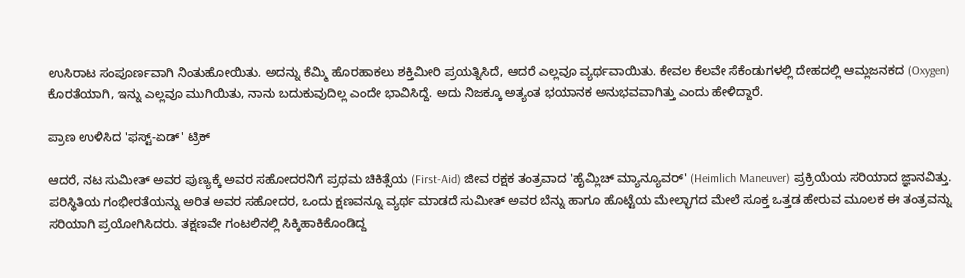ಉಸಿರಾಟ ಸಂಪೂರ್ಣವಾಗಿ ನಿಂತುಹೋಯಿತು. ಅದನ್ನು ಕೆಮ್ಮಿ ಹೊರಹಾಕಲು ಶಕ್ತಿಮೀರಿ ಪ್ರಯತ್ನಿಸಿದೆ, ಆದರೆ ಎಲ್ಲವೂ ವ್ಯರ್ಥವಾಯಿತು. ಕೇವಲ ಕೆಲವೇ ಸೆಕೆಂಡುಗಳಲ್ಲಿ ದೇಹದಲ್ಲಿ ಆಮ್ಲಜನಕದ (Oxygen) ಕೊರತೆಯಾಗಿ, ಇನ್ನು ಎಲ್ಲವೂ ಮುಗಿಯಿತು, ನಾನು ಬದುಕುವುದಿಲ್ಲ ಎಂದೇ ಭಾವಿಸಿದ್ದೆ. ಅದು ನಿಜಕ್ಕೂ ಅತ್ಯಂತ ಭಯಾನಕ ಅನುಭವವಾಗಿತ್ತು ಎಂದು ಹೇಳಿದ್ದಾರೆ.

ಪ್ರಾಣ ಉಳಿಸಿದ 'ಫಸ್ಟ್-ಏಡ್' ಟ್ರಿಕ್

ಆದರೆ, ನಟ ಸುಮೀತ್ ಅವರ ಪುಣ್ಯಕ್ಕೆ ಅವರ ಸಹೋದರನಿಗೆ ಪ್ರಥಮ ಚಿಕಿತ್ಸೆಯ (First-Aid) ಜೀವ ರಕ್ಷಕ ತಂತ್ರವಾದ 'ಹೈಮ್ಲಿಚ್ ಮ್ಯಾನ್ಯೂವರ್' (Heimlich Maneuver) ಪ್ರಕ್ರಿಯೆಯ ಸರಿಯಾದ ಜ್ಞಾನವಿತ್ತು. ಪರಿಸ್ಥಿತಿಯ ಗಂಭೀರತೆಯನ್ನು ಅರಿತ ಅವರ ಸಹೋದರ, ಒಂದು ಕ್ಷಣವನ್ನೂ ವ್ಯರ್ಥ ಮಾಡದೆ ಸುಮೀತ್ ಅವರ ಬೆನ್ನು ಹಾಗೂ ಹೊಟ್ಟೆಯ ಮೇಲ್ಭಾಗದ ಮೇಲೆ ಸೂಕ್ತ ಒತ್ತಡ ಹೇರುವ ಮೂಲಕ ಈ ತಂತ್ರವನ್ನು ಸರಿಯಾಗಿ ಪ್ರಯೋಗಿಸಿದರು. ತಕ್ಷಣವೇ ಗಂಟಲಿನಲ್ಲಿ ಸಿಕ್ಕಿಹಾಕಿಕೊಂಡಿದ್ದ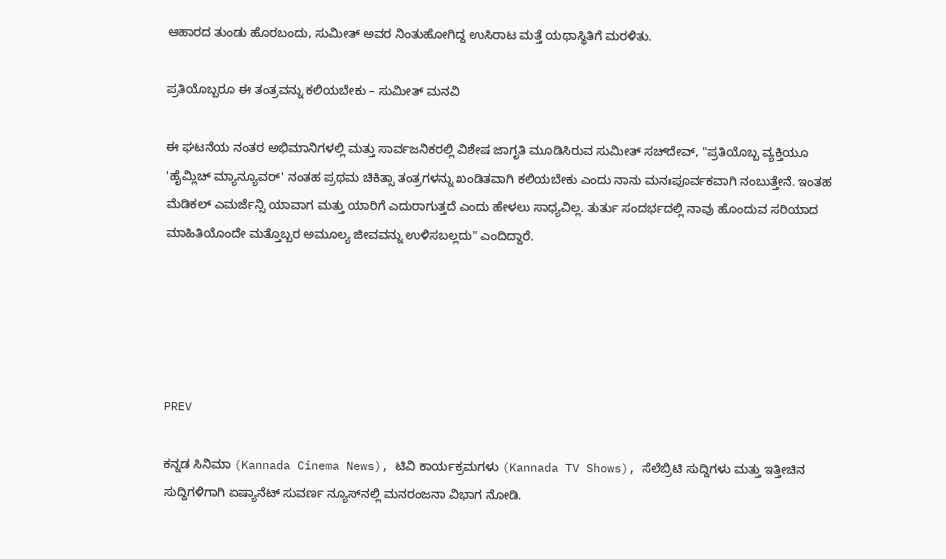ಆಹಾರದ ತುಂಡು ಹೊರಬಂದು, ಸುಮೀತ್ ಅವರ ನಿಂತುಹೋಗಿದ್ದ ಉಸಿರಾಟ ಮತ್ತೆ ಯಥಾಸ್ಥಿತಿಗೆ ಮರಳಿತು.

ಪ್ರತಿಯೊಬ್ಬರೂ ಈ ತಂತ್ರವನ್ನು ಕಲಿಯಬೇಕು – ಸುಮೀತ್‌ ಮನವಿ

ಈ ಘಟನೆಯ ನಂತರ ಅಭಿಮಾನಿಗಳಲ್ಲಿ ಮತ್ತು ಸಾರ್ವಜನಿಕರಲ್ಲಿ ವಿಶೇಷ ಜಾಗೃತಿ ಮೂಡಿಸಿರುವ ಸುಮೀತ್ ಸಚ್‌ದೇವ್, "ಪ್ರತಿಯೊಬ್ಬ ವ್ಯಕ್ತಿಯೂ 'ಹೈಮ್ಲಿಚ್ ಮ್ಯಾನ್ಯೂವರ್' ನಂತಹ ಪ್ರಥಮ ಚಿಕಿತ್ಸಾ ತಂತ್ರಗಳನ್ನು ಖಂಡಿತವಾಗಿ ಕಲಿಯಬೇಕು ಎಂದು ನಾನು ಮನಃಪೂರ್ವಕವಾಗಿ ನಂಬುತ್ತೇನೆ. ಇಂತಹ ಮೆಡಿಕಲ್ ಎಮರ್ಜೆನ್ಸಿ ಯಾವಾಗ ಮತ್ತು ಯಾರಿಗೆ ಎದುರಾಗುತ್ತದೆ ಎಂದು ಹೇಳಲು ಸಾಧ್ಯವಿಲ್ಲ. ತುರ್ತು ಸಂದರ್ಭದಲ್ಲಿ ನಾವು ಹೊಂದುವ ಸರಿಯಾದ ಮಾಹಿತಿಯೊಂದೇ ಮತ್ತೊಬ್ಬರ ಅಮೂಲ್ಯ ಜೀವವನ್ನು ಉಳಿಸಬಲ್ಲದು" ಎಂದಿದ್ದಾರೆ.





PREV

ಕನ್ನಡ ಸಿನಿಮಾ (Kannada Cinema News), ಟಿವಿ ಕಾರ್ಯಕ್ರಮಗಳು (Kannada TV Shows), ಸೆಲೆಬ್ರಿಟಿ ಸುದ್ದಿಗಳು ಮತ್ತು ಇತ್ತೀಚಿನ ಸುದ್ದಿಗಳಿಗಾಗಿ ಏಷ್ಯಾನೆಟ್ ಸುವರ್ಣ ನ್ಯೂಸ್‌ನಲ್ಲಿ ಮನರಂಜನಾ ವಿಭಾಗ ನೋಡಿ.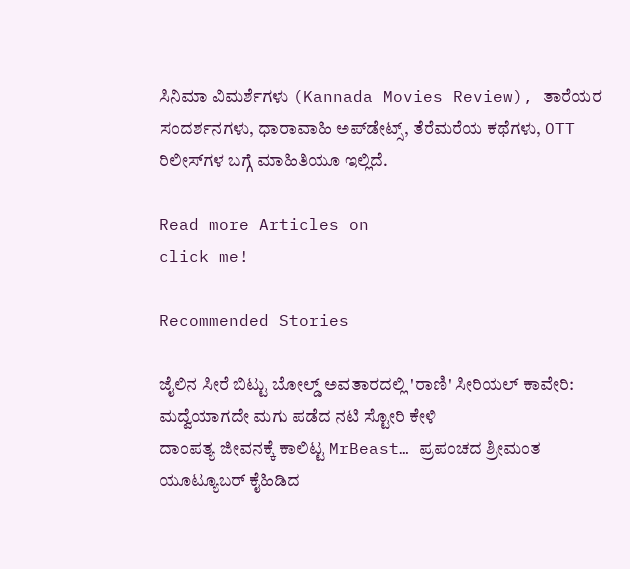ಸಿನಿಮಾ ವಿಮರ್ಶೆಗಳು (Kannada Movies Review), ತಾರೆಯರ ಸಂದರ್ಶನಗಳು, ಧಾರಾವಾಹಿ ಅಪ್‌ಡೇಟ್ಸ್‌, ತೆರೆಮರೆಯ ಕಥೆಗಳು, OTT ರಿಲೀಸ್‌ಗಳ ಬಗ್ಗೆ ಮಾಹಿತಿಯೂ ಇಲ್ಲಿದೆ.

Read more Articles on
click me!

Recommended Stories

ಜೈಲಿನ ಸೀರೆ ಬಿಟ್ಟು ಬೋಲ್ಡ್ ಅವತಾರದಲ್ಲಿ 'ರಾಣಿ' ಸೀರಿಯಲ್ ಕಾವೇರಿ: ಮದ್ವೆಯಾಗದೇ ಮಗು ಪಡೆದ ನಟಿ ಸ್ಟೋರಿ ಕೇಳಿ
ದಾಂಪತ್ಯ ಜೀವನಕ್ಕೆ ಕಾಲಿಟ್ಟ MrBeast… ಪ್ರಪಂಚದ ಶ್ರೀಮಂತ ಯೂಟ್ಯೂಬರ್ ಕೈಹಿಡಿದ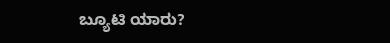ಬ್ಯೂಟಿ ಯಾರು?